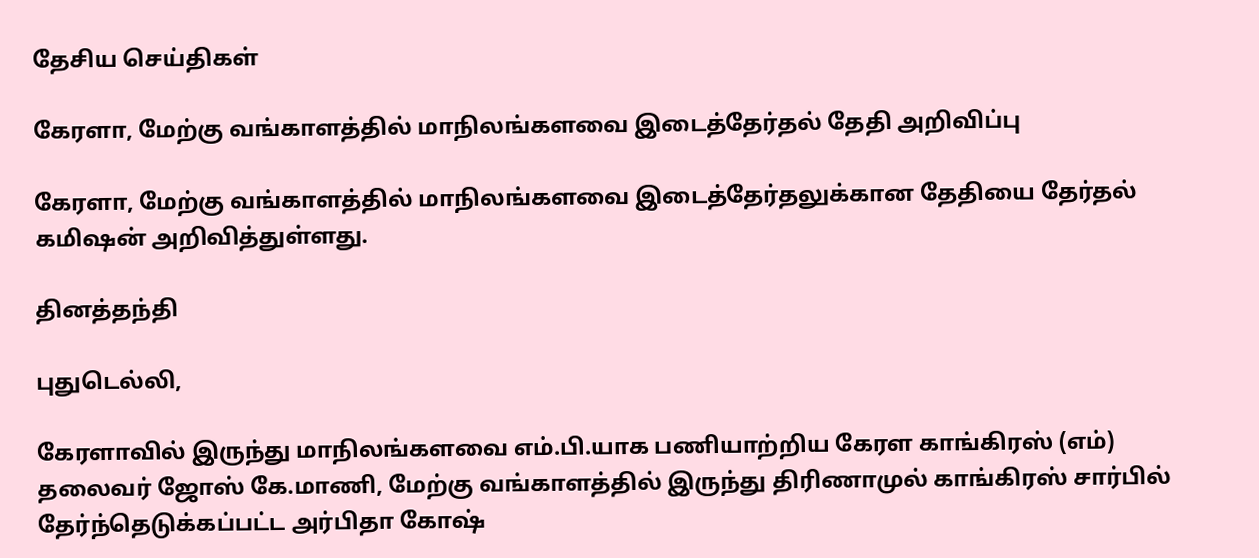தேசிய செய்திகள்

கேரளா, மேற்கு வங்காளத்தில் மாநிலங்களவை இடைத்தேர்தல் தேதி அறிவிப்பு

கேரளா, மேற்கு வங்காளத்தில் மாநிலங்களவை இடைத்தேர்தலுக்கான தேதியை தேர்தல் கமிஷன் அறிவித்துள்ளது.

தினத்தந்தி

புதுடெல்லி,

கேரளாவில் இருந்து மாநிலங்களவை எம்.பி.யாக பணியாற்றிய கேரள காங்கிரஸ் (எம்) தலைவர் ஜோஸ் கே.மாணி, மேற்கு வங்காளத்தில் இருந்து திரிணாமுல் காங்கிரஸ் சார்பில் தேர்ந்தெடுக்கப்பட்ட அர்பிதா கோஷ்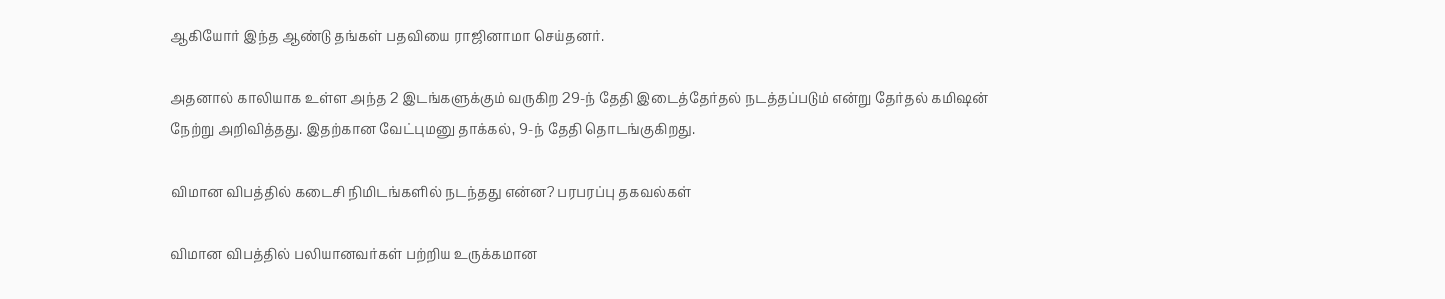ஆகியோர் இந்த ஆண்டு தங்கள் பதவியை ராஜினாமா செய்தனர்.

அதனால் காலியாக உள்ள அந்த 2 இடங்களுக்கும் வருகிற 29-ந் தேதி இடைத்தேர்தல் நடத்தப்படும் என்று தேர்தல் கமிஷன் நேற்று அறிவித்தது. இதற்கான வேட்புமனு தாக்கல், 9-ந் தேதி தொடங்குகிறது.

விமான விபத்தில் கடைசி நிமிடங்களில் நடந்தது என்ன? பரபரப்பு தகவல்கள்

விமான விபத்தில் பலியானவர்கள் பற்றிய உருக்கமான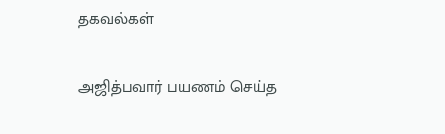தகவல்கள்

அஜித்பவார் பயணம் செய்த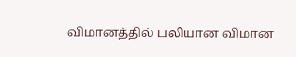விமானத்தில் பலியான விமான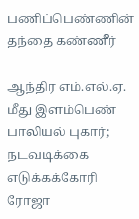பணிப்பெண்ணின் தந்தை கண்ணீர்

ஆந்திர எம்.எல்.ஏ. மீது இளம்பெண் பாலியல் புகார்; நடவடிக்கை எடுக்கக்கோரி ரோஜா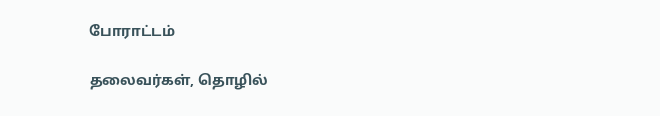போராட்டம்

தலைவர்கள், தொழில்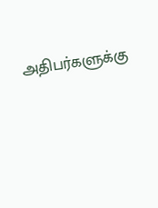அதிபர்களுக்கு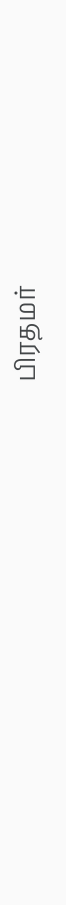பிரதமர்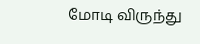மோடி விருந்து